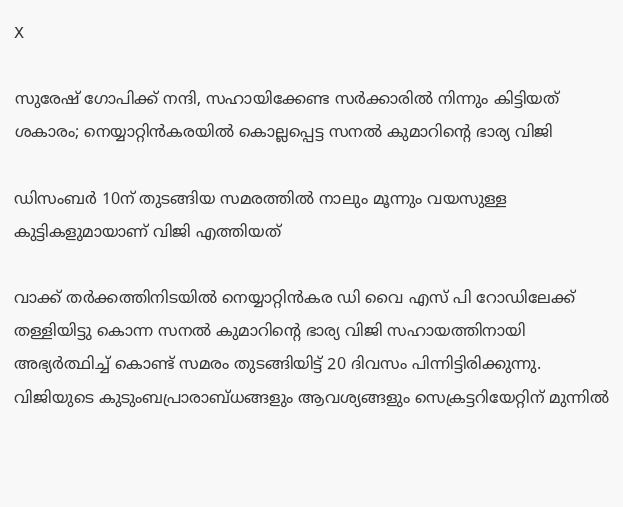X

സുരേഷ് ഗോപിക്ക് നന്ദി, സഹായിക്കേണ്ട സര്‍ക്കാരില്‍ നിന്നും കിട്ടിയത് ശകാരം; നെയ്യാറ്റിന്‍കരയില്‍ കൊല്ലപ്പെട്ട സനല്‍ കുമാറിന്റെ ഭാര്യ വിജി

ഡിസംബര്‍ 10ന് തുടങ്ങിയ സമരത്തില്‍ നാലും മൂന്നും വയസുള്ള കുട്ടികളുമായാണ് വിജി എത്തിയത്

വാക്ക് തര്‍ക്കത്തിനിടയില്‍ നെയ്യാറ്റിന്‍കര ഡി വൈ എസ് പി റോഡിലേക്ക് തള്ളിയിട്ടു കൊന്ന സനല്‍ കുമാറിന്റെ ഭാര്യ വിജി സഹായത്തിനായി അഭ്യര്‍ത്ഥിച്ച് കൊണ്ട് സമരം തുടങ്ങിയിട്ട് 20 ദിവസം പിന്നിട്ടിരിക്കുന്നു. വിജിയുടെ കുടുംബപ്രാരാബ്ധങ്ങളും ആവശ്യങ്ങളും സെക്രട്ടറിയേറ്റിന് മുന്നില്‍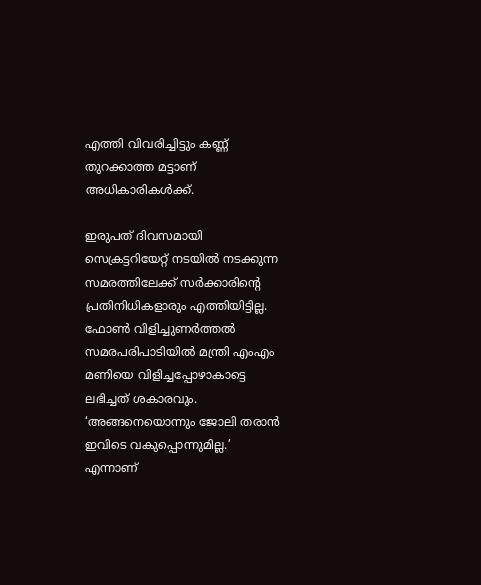എത്തി വിവരിച്ചിട്ടും കണ്ണ് തുറക്കാത്ത മട്ടാണ് അധികാരികള്‍ക്ക്.

ഇരുപത് ദിവസമായി സെക്രട്ടറിയേറ്റ് നടയില്‍ നടക്കുന്ന സമരത്തിലേക്ക് സര്‍ക്കാരിന്റെ പ്രതിനിധികളാരും എത്തിയിട്ടില്ല. ഫോണ്‍ വിളിച്ചുണര്‍ത്തല്‍ സമരപരിപാടിയില്‍ മന്ത്രി എംഎം മണിയെ വിളിച്ചപ്പോഴാകാട്ടെ ലഭിച്ചത് ശകാരവും. ‘അങ്ങനെയൊന്നും ജോലി തരാന്‍ ഇവിടെ വകുപ്പൊന്നുമില്ല.’ എന്നാണ്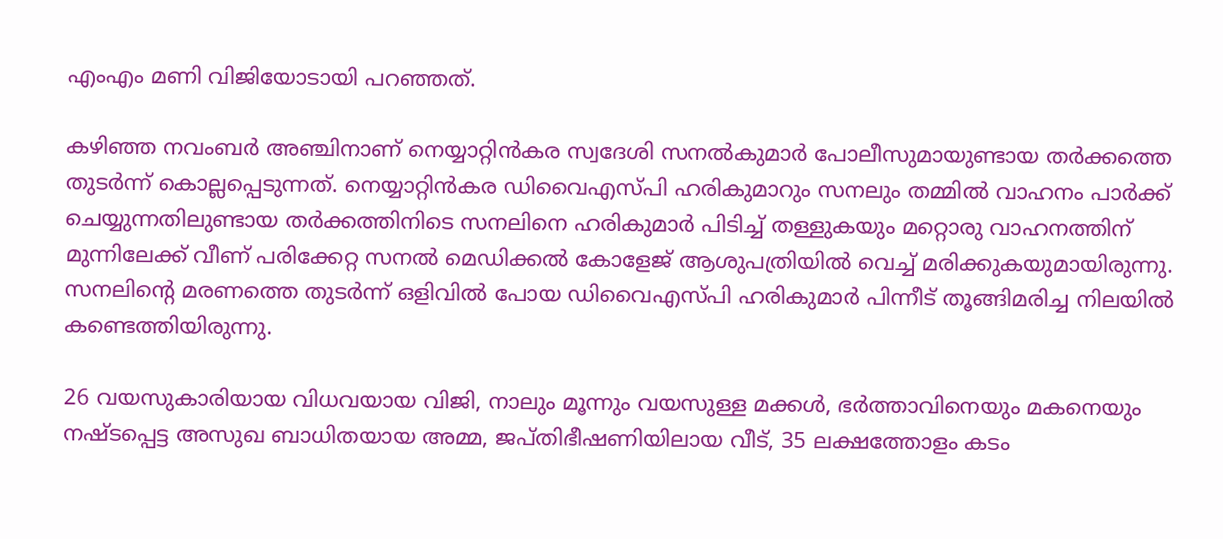എംഎം മണി വിജിയോടായി പറഞ്ഞത്.

കഴിഞ്ഞ നവംബര്‍ അഞ്ചിനാണ് നെയ്യാറ്റിന്‍കര സ്വദേശി സനല്‍കുമാര്‍ പോലീസുമായുണ്ടായ തര്‍ക്കത്തെ തുടര്‍ന്ന് കൊല്ലപ്പെടുന്നത്. നെയ്യാറ്റിന്‍കര ഡിവൈഎസ്പി ഹരികുമാറും സനലും തമ്മില്‍ വാഹനം പാര്‍ക്ക് ചെയ്യുന്നതിലുണ്ടായ തര്‍ക്കത്തിനിടെ സനലിനെ ഹരികുമാര്‍ പിടിച്ച് തള്ളുകയും മറ്റൊരു വാഹനത്തിന് മുന്നിലേക്ക് വീണ് പരിക്കേറ്റ സനല്‍ മെഡിക്കല്‍ കോളേജ് ആശുപത്രിയില്‍ വെച്ച് മരിക്കുകയുമായിരുന്നു. സനലിന്റെ മരണത്തെ തുടര്‍ന്ന് ഒളിവില്‍ പോയ ഡിവൈഎസ്പി ഹരികുമാര്‍ പിന്നീട് തൂങ്ങിമരിച്ച നിലയില്‍ കണ്ടെത്തിയിരുന്നു.

26 വയസുകാരിയായ വിധവയായ വിജി, നാലും മൂന്നും വയസുള്ള മക്കള്‍, ഭര്‍ത്താവിനെയും മകനെയും നഷ്ടപ്പെട്ട അസുഖ ബാധിതയായ അമ്മ, ജപ്തിഭീഷണിയിലായ വീട്, 35 ലക്ഷത്തോളം കടം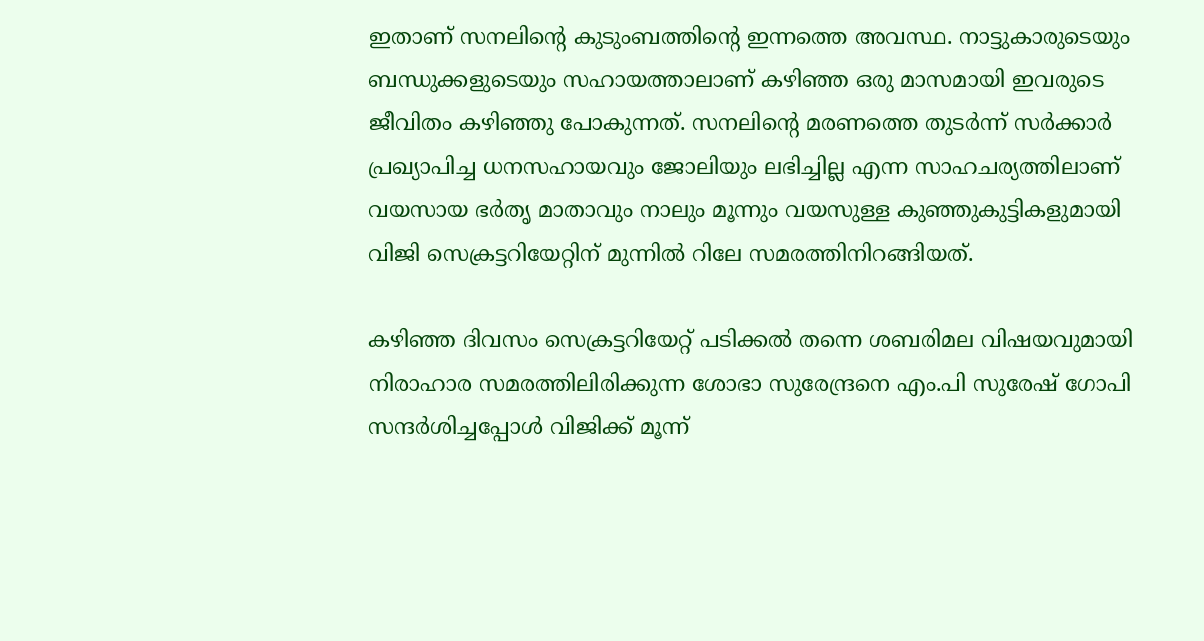ഇതാണ് സനലിന്റെ കുടുംബത്തിന്റെ ഇന്നത്തെ അവസ്ഥ. നാട്ടുകാരുടെയും ബന്ധുക്കളുടെയും സഹായത്താലാണ് കഴിഞ്ഞ ഒരു മാസമായി ഇവരുടെ ജീവിതം കഴിഞ്ഞു പോകുന്നത്. സനലിന്റെ മരണത്തെ തുടര്‍ന്ന് സര്‍ക്കാര്‍ പ്രഖ്യാപിച്ച ധനസഹായവും ജോലിയും ലഭിച്ചില്ല എന്ന സാഹചര്യത്തിലാണ് വയസായ ഭര്‍തൃ മാതാവും നാലും മൂന്നും വയസുള്ള കുഞ്ഞുകുട്ടികളുമായി വിജി സെക്രട്ടറിയേറ്റിന് മുന്നില്‍ റിലേ സമരത്തിനിറങ്ങിയത്.

കഴിഞ്ഞ ദിവസം സെക്രട്ടറിയേറ്റ് പടിക്കല്‍ തന്നെ ശബരിമല വിഷയവുമായി നിരാഹാര സമരത്തിലിരിക്കുന്ന ശോഭാ സുരേന്ദ്രനെ എം.പി സുരേഷ് ഗോപി സന്ദര്‍ശിച്ചപ്പോള്‍ വിജിക്ക് മൂന്ന്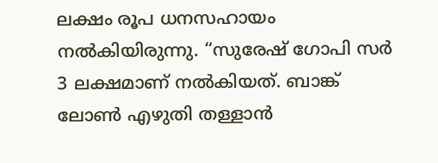ലക്ഷം രൂപ ധനസഹായം നല്‍കിയിരുന്നു. “സുരേഷ് ഗോപി സര്‍ 3 ലക്ഷമാണ് നല്‍കിയത്. ബാങ്ക് ലോണ്‍ എഴുതി തള്ളാന്‍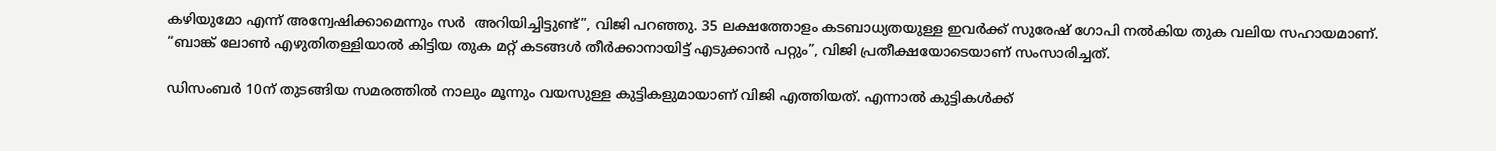കഴിയുമോ എന്ന് അന്വേഷിക്കാമെന്നും സര്‍  അറിയിച്ചിട്ടുണ്ട്”, വിജി പറഞ്ഞു. 35 ലക്ഷത്തോളം കടബാധ്യതയുള്ള ഇവര്‍ക്ക് സുരേഷ് ഗോപി നല്‍കിയ തുക വലിയ സഹായമാണ്. “ബാങ്ക് ലോണ്‍ എഴുതിതള്ളിയാല്‍ കിട്ടിയ തുക മറ്റ് കടങ്ങള്‍ തീര്‍ക്കാനായിട്ട് എടുക്കാന്‍ പറ്റും”, വിജി പ്രതീക്ഷയോടെയാണ് സംസാരിച്ചത്.

ഡിസംബര്‍ 10ന് തുടങ്ങിയ സമരത്തില്‍ നാലും മൂന്നും വയസുള്ള കുട്ടികളുമായാണ് വിജി എത്തിയത്. എന്നാല്‍ കുട്ടികള്‍ക്ക്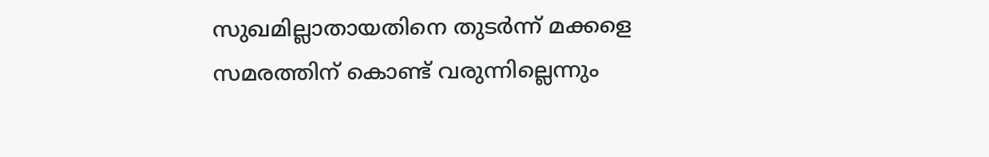സുഖമില്ലാതായതിനെ തുടര്‍ന്ന് മക്കളെ സമരത്തിന് കൊണ്ട് വരുന്നില്ലെന്നും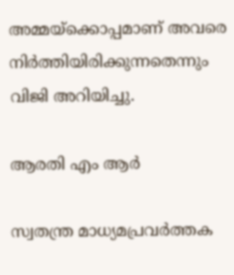അമ്മയ്‌ക്കൊപ്പമാണ് അവരെ നിര്‍ത്തിയിരിക്കുന്നതെന്നും വിജി അറിയിച്ചു.

ആരതി എം ആര്‍

സ്വതന്ത്ര മാധ്യമപ്രവര്‍ത്തക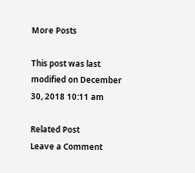More Posts

This post was last modified on December 30, 2018 10:11 am

Related Post
Leave a Comment